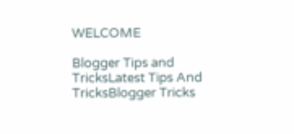WELCOME

Blogger Tips and TricksLatest Tips And TricksBlogger Tricks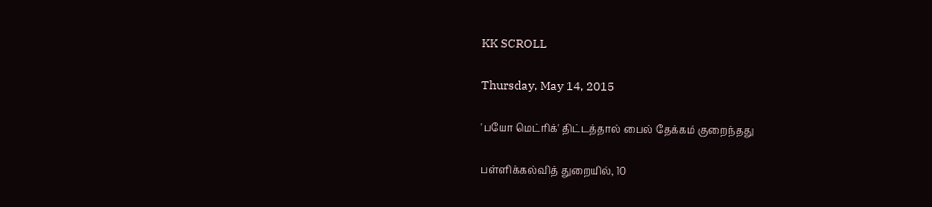KK SCROLL

Thursday, May 14, 2015

'பயோ மெட்ரிக்' திட்டத்தால் பைல் தேக்கம் குறைந்தது

பள்ளிக்கல்வித் துறையில், 10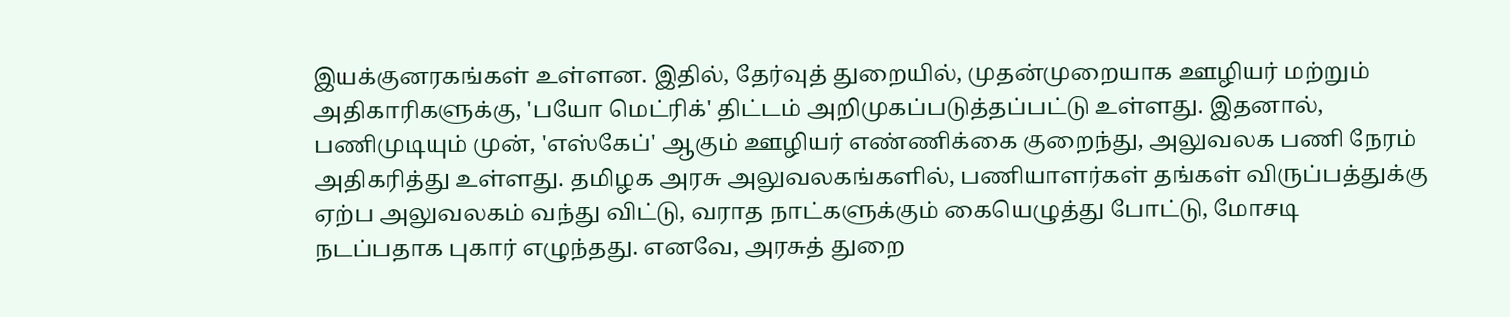இயக்குனரகங்கள் உள்ளன. இதில், தேர்வுத் துறையில், முதன்முறையாக ஊழியர் மற்றும் அதிகாரிகளுக்கு, 'பயோ மெட்ரிக்' திட்டம் அறிமுகப்படுத்தப்பட்டு உள்ளது. இதனால், பணிமுடியும் முன், 'எஸ்கேப்' ஆகும் ஊழியர் எண்ணிக்கை குறைந்து, அலுவலக பணி நேரம் அதிகரித்து உள்ளது. தமிழக அரசு அலுவலகங்களில், பணியாளர்கள் தங்கள் விருப்பத்துக்கு ஏற்ப அலுவலகம் வந்து விட்டு, வராத நாட்களுக்கும் கையெழுத்து போட்டு, மோசடி நடப்பதாக புகார் எழுந்தது. எனவே, அரசுத் துறை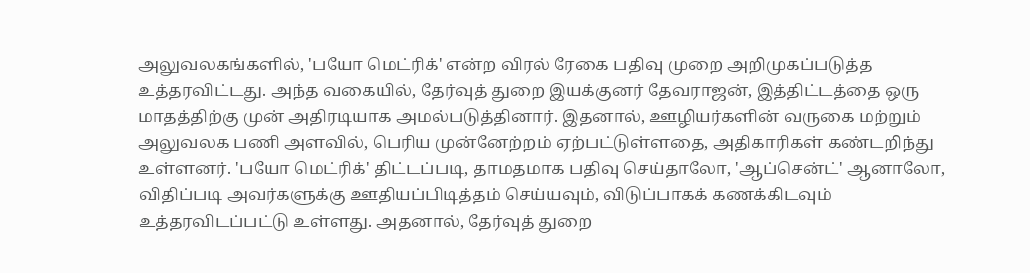அலுவலகங்களில், 'பயோ மெட்ரிக்' என்ற விரல் ரேகை பதிவு முறை அறிமுகப்படுத்த உத்தரவிட்டது. அந்த வகையில், தேர்வுத் துறை இயக்குனர் தேவராஜன், இத்திட்டத்தை ஒரு மாதத்திற்கு முன் அதிரடியாக அமல்படுத்தினார். இதனால், ஊழியர்களின் வருகை மற்றும் அலுவலக பணி அளவில், பெரிய முன்னேற்றம் ஏற்பட்டுள்ளதை, அதிகாரிகள் கண்டறிந்து உள்ளனர். 'பயோ மெட்ரிக்' திட்டப்படி, தாமதமாக பதிவு செய்தாலோ, 'ஆப்சென்ட்' ஆனாலோ, விதிப்படி அவர்களுக்கு ஊதியப்பிடித்தம் செய்யவும், விடுப்பாகக் கணக்கிடவும் உத்தரவிடப்பட்டு உள்ளது. அதனால், தேர்வுத் துறை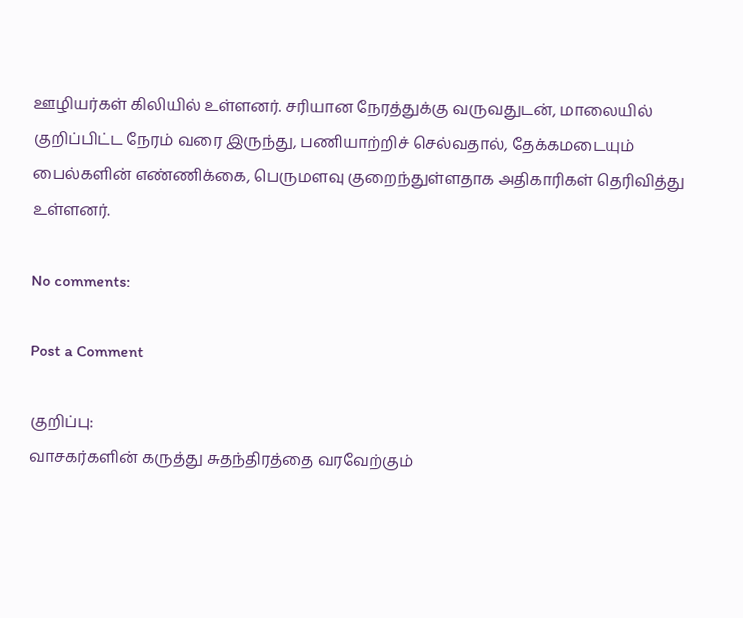ஊழியர்கள் கிலியில் உள்ளனர். சரியான நேரத்துக்கு வருவதுடன், மாலையில் குறிப்பிட்ட நேரம் வரை இருந்து, பணியாற்றிச் செல்வதால், தேக்கமடையும் பைல்களின் எண்ணிக்கை, பெருமளவு குறைந்துள்ளதாக அதிகாரிகள் தெரிவித்து உள்ளனர்.

No comments:

Post a Comment

குறிப்பு:
வாசகர்களின் கருத்து சுதந்திரத்தை வரவேற்கும்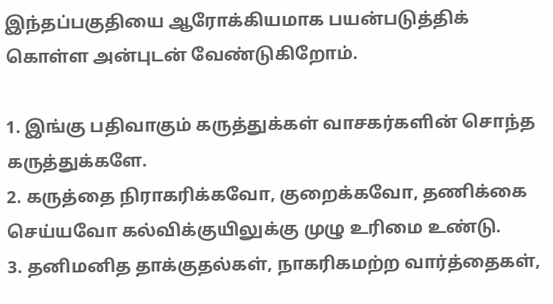இந்தப்பகுதியை ஆரோக்கியமாக பயன்படுத்திக் கொள்ள அன்புடன் வேண்டுகிறோம்.

1. இங்கு பதிவாகும் கருத்துக்கள் வாசகர்களின் சொந்த கருத்துக்களே.
2. கருத்தை நிராகரிக்கவோ, குறைக்கவோ, தணிக்கை செய்யவோ கல்விக்குயிலுக்கு முழு உரிமை உண்டு.
3. தனிமனித தாக்குதல்கள், நாகரிகமற்ற வார்த்தைகள்,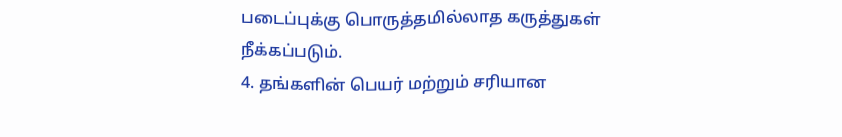படைப்புக்கு பொருத்தமில்லாத கருத்துகள் நீக்கப்படும்.
4. தங்களின் பெயர் மற்றும் சரியான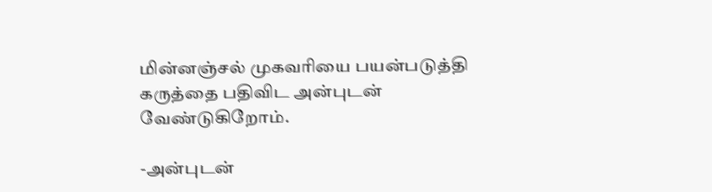மின்னஞ்சல் முகவரியை பயன்படுத்தி கருத்தை பதிவிட அன்புடன் வேண்டுகிறோம்.

-அன்புடன்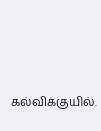கல்விக்குயில்.